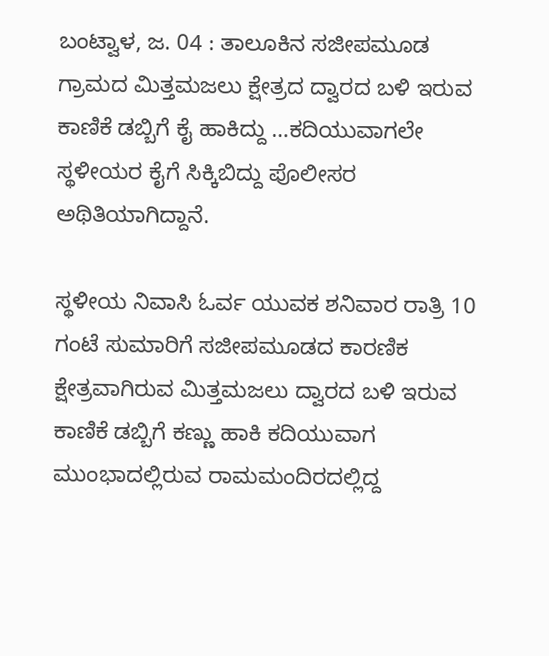ಬಂಟ್ವಾಳ, ಜ. 04 : ತಾಲೂಕಿನ ಸಜೀಪಮೂಡ ಗ್ರಾಮದ ಮಿತ್ತಮಜಲು ಕ್ಷೇತ್ರದ ದ್ವಾರದ ಬಳಿ ಇರುವ ಕಾಣಿಕೆ ಡಬ್ಬಿಗೆ ಕೈ ಹಾಕಿದ್ದು …ಕದಿಯುವಾಗಲೇ ಸ್ಥಳೀಯರ ಕೈಗೆ ಸಿಕ್ಕಿಬಿದ್ದು ಪೊಲೀಸರ ಅಥಿತಿಯಾಗಿದ್ದಾನೆ.

ಸ್ಥಳೀಯ ನಿವಾಸಿ ಓರ್ವ ಯುವಕ ಶನಿವಾರ ರಾತ್ರಿ 10 ಗಂಟೆ ಸುಮಾರಿಗೆ ಸಜೀಪಮೂಡದ ಕಾರಣಿಕ ಕ್ಷೇತ್ರವಾಗಿರುವ ಮಿತ್ತಮಜಲು ದ್ವಾರದ ಬಳಿ ಇರುವ ಕಾಣಿಕೆ ಡಬ್ಬಿಗೆ ಕಣ್ಣು ಹಾಕಿ ಕದಿಯುವಾಗ ಮುಂಭಾದಲ್ಲಿರುವ ರಾಮಮಂದಿರದಲ್ಲಿದ್ದ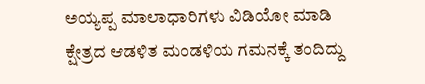ಅಯ್ಯಪ್ಪ ಮಾಲಾಧಾರಿಗಳು ವಿಡಿಯೋ ಮಾಡಿ ಕ್ಷೇತ್ರದ ಆಡಳಿತ ಮಂಡಳಿಯ ಗಮನಕ್ಕೆ ತಂದಿದ್ದು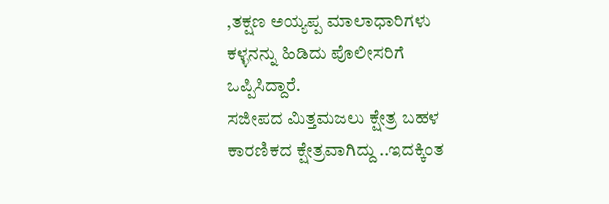,ತಕ್ಷಣ ಅಯ್ಯಪ್ಪ ಮಾಲಾಧಾರಿಗಳು ಕಳ್ಳನನ್ನು ಹಿಡಿದು ಪೊಲೀಸರಿಗೆ ಒಪ್ಪಿಸಿದ್ದಾರೆ.
ಸಜೀಪದ ಮಿತ್ತಮಜಲು ಕ್ಷೇತ್ರ ಬಹಳ ಕಾರಣಿಕದ ಕ್ಷೇತ್ರವಾಗಿದ್ದು ..ಇದಕ್ಕಿಂತ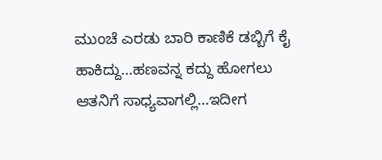ಮುಂಚೆ ಎರಡು ಬಾರಿ ಕಾಣಿಕೆ ಡಬ್ಬಿಗೆ ಕೈ ಹಾಕಿದ್ದು…ಹಣವನ್ನ ಕದ್ದು ಹೋಗಲು ಆತನಿಗೆ ಸಾಧ್ಯವಾಗಲ್ಲಿ…ಇದೀಗ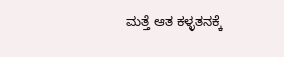ಮತ್ತೆ ಆತ ಕಳ್ಳತನಕ್ಕೆ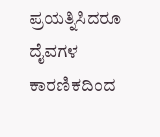ಪ್ರಯತ್ನಿಸಿದರೂ ದೈವಗಳ ಕಾರಣಿಕದಿಂದ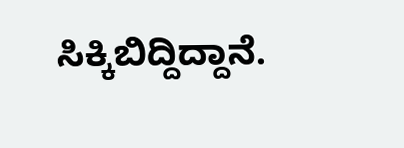ಸಿಕ್ಕಿಬಿದ್ದಿದ್ದಾನೆ.